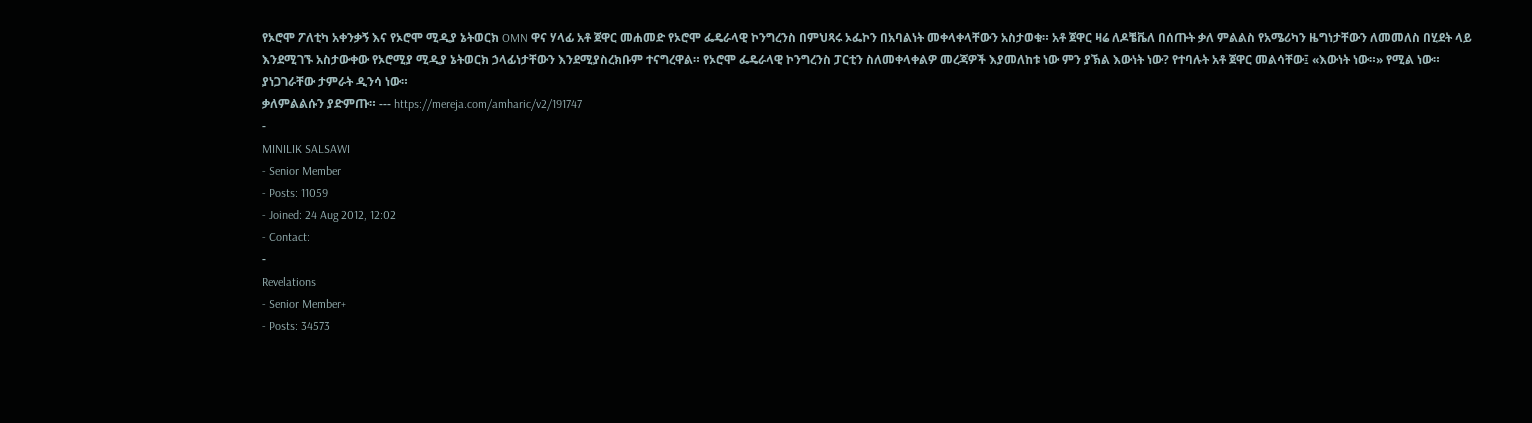የኦሮሞ ፖለቲካ አቀንቃኝ እና የኦሮሞ ሚዲያ ኔትወርክ OMN ዋና ሃላፊ አቶ ጀዋር መሐመድ የኦሮሞ ፌዴራላዊ ኮንግረንስ በምህጻሩ ኦፌኮን በአባልነት መቀላቀላቸውን አስታወቁ። አቶ ጀዋር ዛሬ ለዶቼቬለ በሰጡት ቃለ ምልልስ የአሜሪካን ዜግነታቸውን ለመመለስ በሂደት ላይ እንደሚገኙ አስታውቀው የኦሮሚያ ሚዲያ ኔትወርክ ኃላፊነታቸውን እንደሚያስረክቡም ተናግረዋል። የኦሮሞ ፌዴራላዊ ኮንግረንስ ፓርቲን ስለመቀላቀልዎ መረጃዎች እያመለከቱ ነው ምን ያኽል እውነት ነው? የተባሉት አቶ ጀዋር መልሳቸው፤ «እውነት ነው።» የሚል ነው።
ያነጋገራቸው ታምራት ዲንሳ ነው።
ቃለምልልሱን ያድምጡ። --- https://mereja.com/amharic/v2/191747
-
MINILIK SALSAWI
- Senior Member
- Posts: 11059
- Joined: 24 Aug 2012, 12:02
- Contact:
-
Revelations
- Senior Member+
- Posts: 34573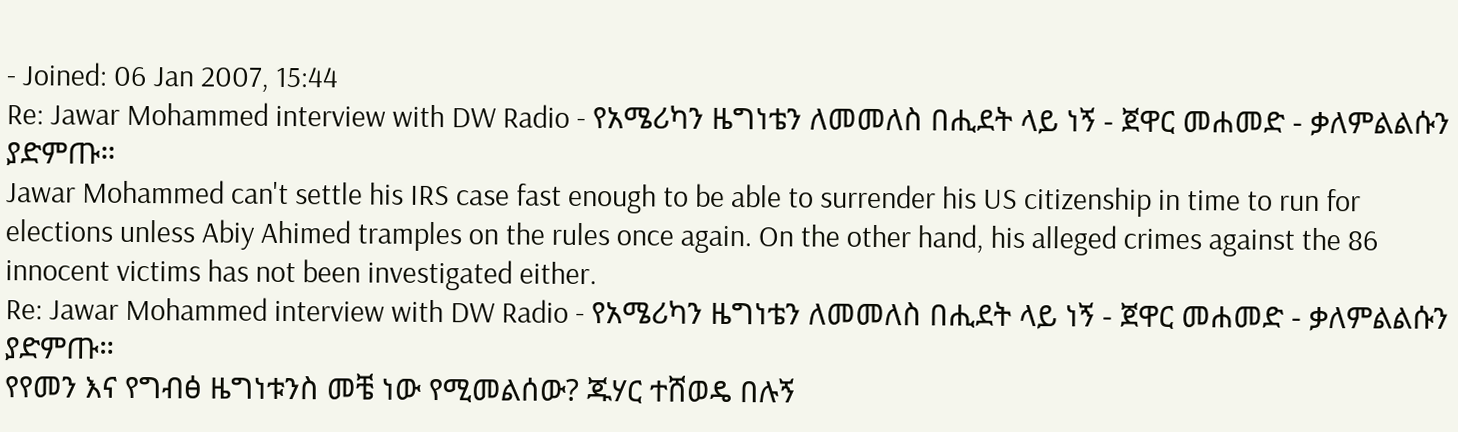- Joined: 06 Jan 2007, 15:44
Re: Jawar Mohammed interview with DW Radio - የአሜሪካን ዜግነቴን ለመመለስ በሒደት ላይ ነኝ - ጀዋር መሐመድ - ቃለምልልሱን ያድምጡ።
Jawar Mohammed can't settle his IRS case fast enough to be able to surrender his US citizenship in time to run for elections unless Abiy Ahimed tramples on the rules once again. On the other hand, his alleged crimes against the 86 innocent victims has not been investigated either.
Re: Jawar Mohammed interview with DW Radio - የአሜሪካን ዜግነቴን ለመመለስ በሒደት ላይ ነኝ - ጀዋር መሐመድ - ቃለምልልሱን ያድምጡ።
የየመን እና የግብፅ ዜግነቱንስ መቼ ነው የሚመልሰው? ጁሃር ተሸወዴ በሉኝ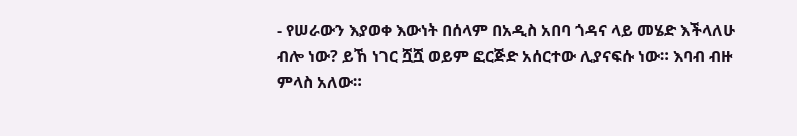- የሠራውን እያወቀ እውነት በሰላም በአዲስ አበባ ጎዳና ላይ መሄድ እችላለሁ ብሎ ነው? ይኸ ነገር ሿሿ ወይም ፎርጅድ አሰርተው ሊያናፍሱ ነው። እባብ ብዙ ምላስ አለው።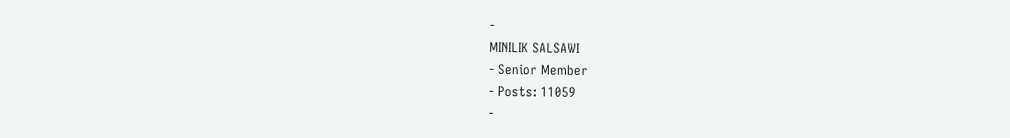-
MINILIK SALSAWI
- Senior Member
- Posts: 11059
-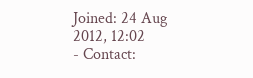Joined: 24 Aug 2012, 12:02
- Contact: